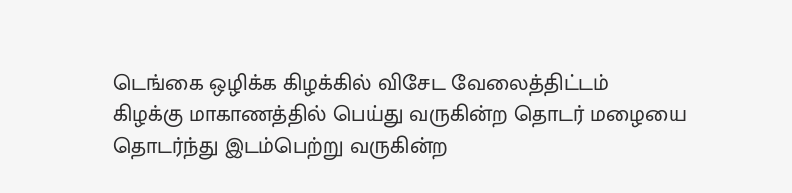டெங்கை ஒழிக்க கிழக்கில் விசேட வேலைத்திட்டம்
கிழக்கு மாகாணத்தில் பெய்து வருகின்ற தொடர் மழையை தொடர்ந்து இடம்பெற்று வருகின்ற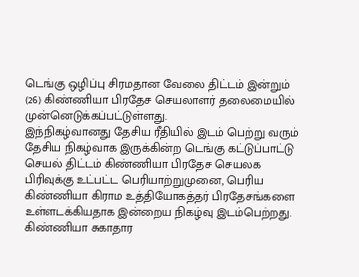டெங்கு ஒழிப்பு சிரமதான வேலை திட்டம் இன்றும் (26) கிண்ணியா பிரதேச செயலாளர் தலைமையில் முன்னெடுக்கப்பட்டுள்ளது.
இந்நிகழ்வானது தேசிய ரீதியில் இடம் பெற்று வரும் தேசிய நிகழ்வாக இருக்கின்ற டெங்கு கட்டுப்பாட்டு செயல் திட்டம் கிண்ணியா பிரதேச செயலக பிரிவுக்கு உட்பட்ட பெரியாற்றுமுனை, பெரிய கிண்ணியா கிராம உத்தியோகத்தர் பிரதேசங்களை உள்ளடக்கியதாக இன்றைய நிகழ்வு இடம்பெற்றது.
கிண்ணியா சுகாதார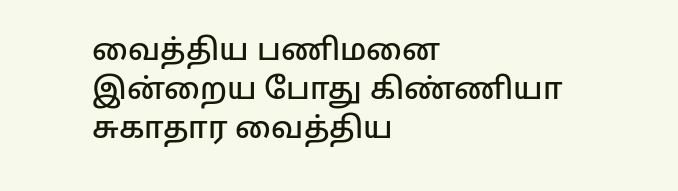வைத்திய பணிமனை
இன்றைய போது கிண்ணியா சுகாதார வைத்திய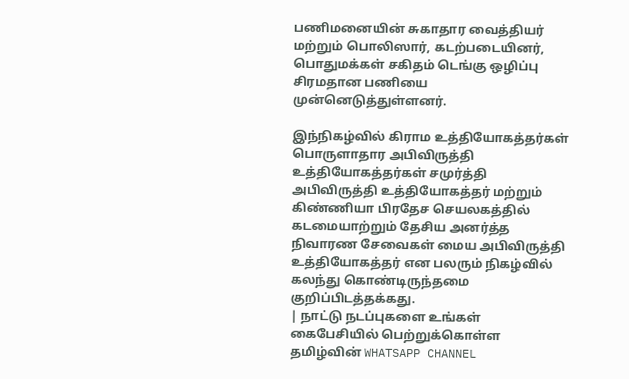பணிமனையின் சுகாதார வைத்தியர் மற்றும் பொலிஸார், கடற்படையினர், பொதுமக்கள் சகிதம் டெங்கு ஒழிப்பு சிரமதான பணியை முன்னெடுத்துள்ளனர்.

இந்நிகழ்வில் கிராம உத்தியோகத்தர்கள் பொருளாதார அபிவிருத்தி உத்தியோகத்தர்கள் சமுர்த்தி அபிவிருத்தி உத்தியோகத்தர் மற்றும் கிண்ணியா பிரதேச செயலகத்தில் கடமையாற்றும் தேசிய அனர்த்த நிவாரண சேவைகள் மைய அபிவிருத்தி உத்தியோகத்தர் என பலரும் நிகழ்வில் கலந்து கொண்டிருந்தமை குறிப்பிடத்தக்கது.
| நாட்டு நடப்புகளை உங்கள் கைபேசியில் பெற்றுக்கொள்ள தமிழ்வின் WHATSAPP CHANNEL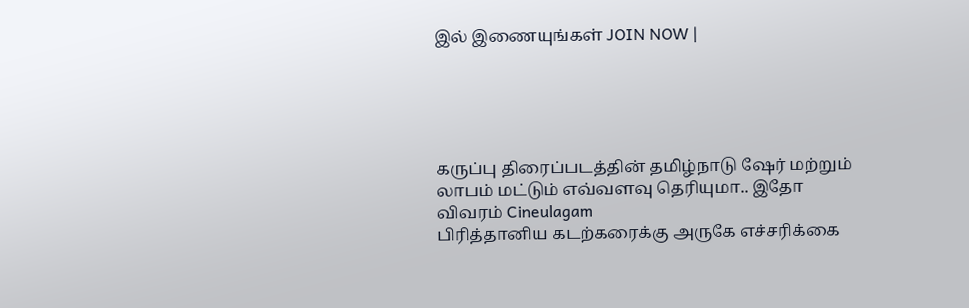இல் இணையுங்கள் JOIN NOW |





கருப்பு திரைப்படத்தின் தமிழ்நாடு ஷேர் மற்றும் லாபம் மட்டும் எவ்வளவு தெரியுமா.. இதோ விவரம் Cineulagam
பிரித்தானிய கடற்கரைக்கு அருகே எச்சரிக்கை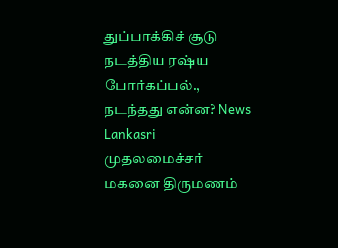துப்பாக்கிச் சூடு நடத்திய ரஷ்ய போர்கப்பல்., நடந்தது என்ன? News Lankasri
முதலமைச்சர் மகனை திருமணம்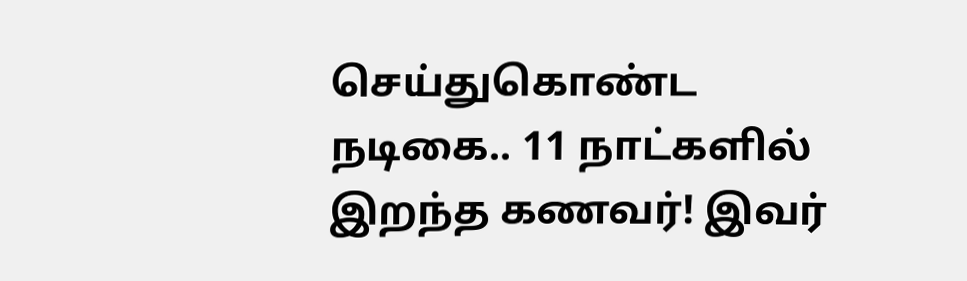செய்துகொண்ட நடிகை.. 11 நாட்களில் இறந்த கணவர்! இவர்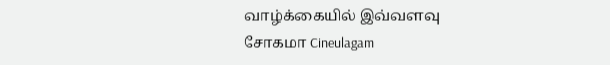வாழ்க்கையில் இவ்வளவு சோகமா Cineulagam